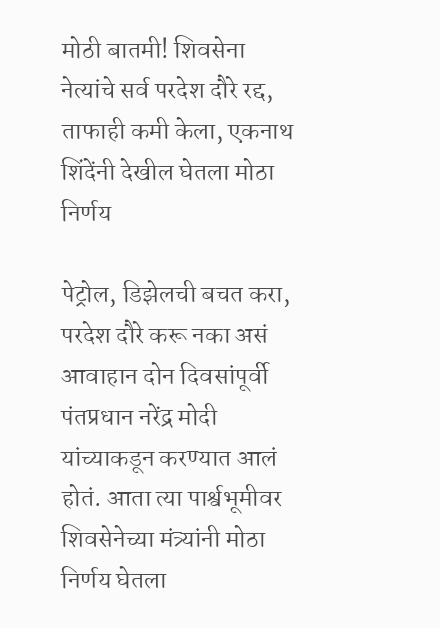मोठी बातमी! शिवसेना नेत्यांचे सर्व परदेश दौरे रद्द, ताफाही कमी केला, एकनाथ शिंदेंनी देखील घेतला मोठा निर्णय

पेट्रोल, डिझेलची बचत करा, परदेश दौरे करू नका असं आवाहान दोन दिवसांपूर्वी पंतप्रधान नरेंद्र मोदी यांच्याकडून करण्यात आलं होतं. आता त्या पार्श्वभूमीवर शिवसेनेच्या मंत्र्यांनी मोठा निर्णय घेतला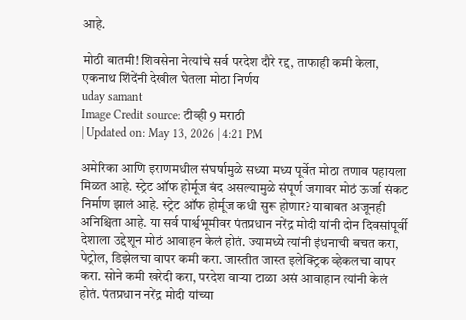आहे.

मोठी बातमी! शिवसेना नेत्यांचे सर्व परदेश दौरे रद्द, ताफाही कमी केला, एकनाथ शिंदेंनी देखील घेतला मोठा निर्णय
uday samant
Image Credit source: टीव्ही 9 मराठी
| Updated on: May 13, 2026 | 4:21 PM

अमेरिका आणि इराणमधील संघर्षामुळे सध्या मध्य पूर्वेत मोठा तणाव पहायला मिळत आहे. स्ट्रेट ऑफ होर्मूज बंद असल्यामुळे संपूर्ण जगावर मोठं ऊर्जा संकट निर्माण झालं आहे. स्ट्रेट ऑफ होर्मूज कधी सुरू होणार? याबाबत अजूनही अनिश्चिता आहे. या सर्व पार्श्वभूमीवर पंतप्रधान नरेंद्र मोदी यांनी दोन दिवसांपूर्वी देशाला उद्देशून मोठं आवाहन केलं होतं. ज्यामध्ये त्यांनी इंधनाची बचत करा, पेट्रोल, डिझेलचा वापर कमी करा. जास्तीत जास्त इलेक्ट्रिक व्हेकलचा वापर करा. सोने कमी खरेदी करा, परदेश वाऱ्या टाळा असं आवाहान त्यांनी केलं होतं. पंतप्रधान नरेंद्र मोदी यांच्या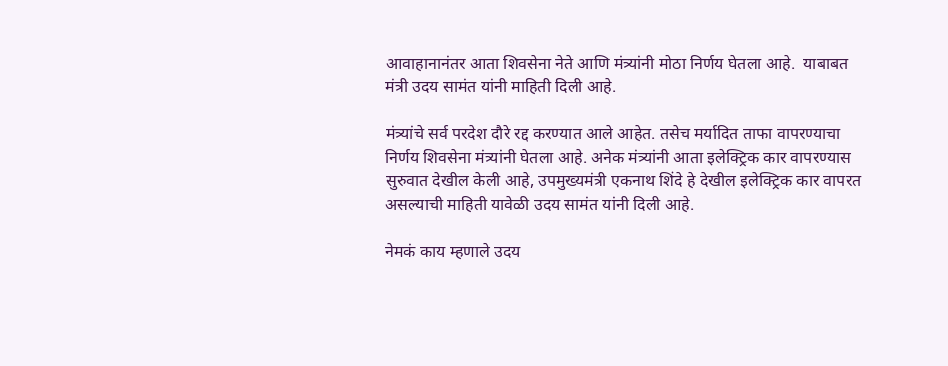आवाहानानंतर आता शिवसेना नेते आणि मंत्र्यांनी मोठा निर्णय घेतला आहे.  याबाबत मंत्री उदय सामंत यांनी माहिती दिली आहे.

मंत्र्यांचे सर्व परदेश दौरे रद्द करण्यात आले आहेत. तसेच मर्यादित ताफा वापरण्याचा निर्णय शिवसेना मंत्र्यांनी घेतला आहे. अनेक मंत्र्यांनी आता इलेक्ट्रिक कार वापरण्यास सुरुवात देखील केली आहे, उपमुख्यमंत्री एकनाथ शिंदे हे देखील इलेक्ट्रिक कार वापरत असल्याची माहिती यावेळी उदय सामंत यांनी दिली आहे.

नेमकं काय म्हणाले उदय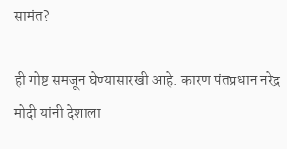सामंत?

ही गोष्ट समजून घेण्यासारखी आहे. कारण पंतप्रधान नरेद्र मोदी यांनी देशाला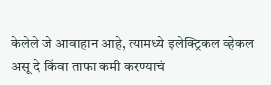केलेले जे आवाहान आहे, त्यामध्ये इलेक्ट्रिकल व्हेकल असू दे किंवा ताफा कमी करण्याचं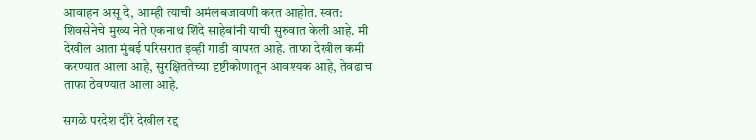आवाहन असू दे, आम्ही त्याची अमंलबजावणी करत आहोत. स्वत: शिवसेनेचे मुख्य नेते एकनाथ शिंदे साहेबांनी याची सुरुवात केली आहे. मी देखील आता मुंबई परिसरात इव्ही गाडी वापरत आहे. ताफा देखील कमी करण्यात आला आहे, सुरक्षिततेच्या दृष्टीकोणातून आवश्यक आहे, तेवढाच ताफा ठेवण्यात आला आहे.

सगळे परदेश दौरे देखील रद्द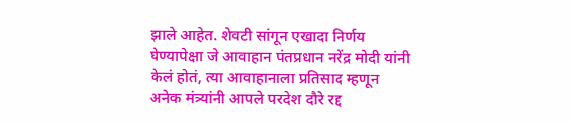झाले आहेत. शेवटी सांगून एखादा निर्णय घेण्यापेक्षा जे आवाहान पंतप्रधान नरेंद्र मोदी यांनी केलं होतं, त्या आवाहानाला प्रतिसाद म्हणून अनेक मंत्र्यांनी आपले परदेश दौरे रद्द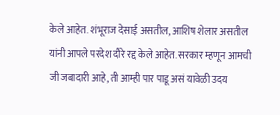केले आहेत. शंभूराज देसाई असतील, आशिष शेलार असतील यांनी आपले परदेश दौरे रद्द केले आहेत. सरकार म्हणून आमची जी जबादारी आहे, ती आम्ही पार पाडू असं यावेळी उदय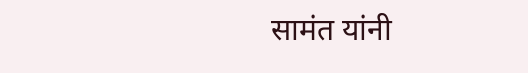सामंत यांनी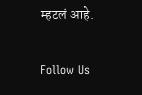म्हटलं आहे.

Follow Us